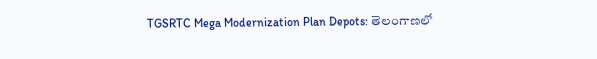TGSRTC Mega Modernization Plan Depots: తెలంగాణలో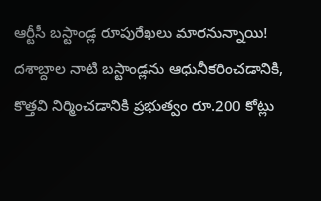ఆర్టీసీ బస్టాండ్ల రూపురేఖలు మారనున్నాయి! దశాబ్దాల నాటి బస్టాండ్లను ఆధునీకరించడానికి, కొత్తవి నిర్మించడానికి ప్రభుత్వం రూ.200 కోట్లు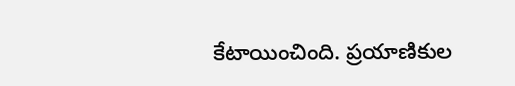కేటాయించింది. ప్రయాణికుల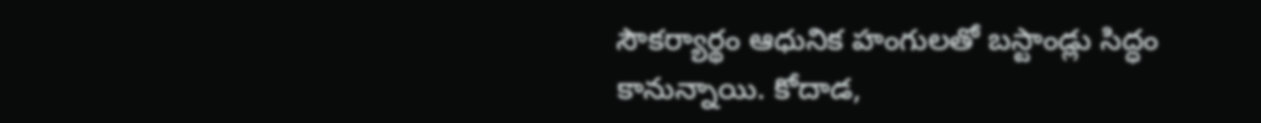సౌకర్యార్థం ఆధునిక హంగులతో బస్టాండ్లు సిద్ధం కానున్నాయి. కోదాడ,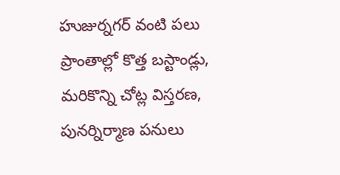హుజుర్నగర్ వంటి పలు ప్రాంతాల్లో కొత్త బస్టాండ్లు, మరికొన్ని చోట్ల విస్తరణ, పునర్నిర్మాణ పనులు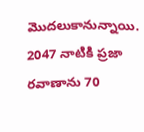మొదలుకానున్నాయి. 2047 నాటికి ప్రజా రవాణాను 70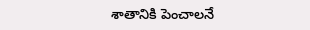శాతానికి పెంచాలనే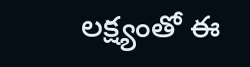లక్ష్యంతో ఈ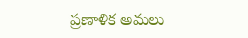ప్రణాళిక అమలు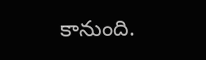కానుంది.